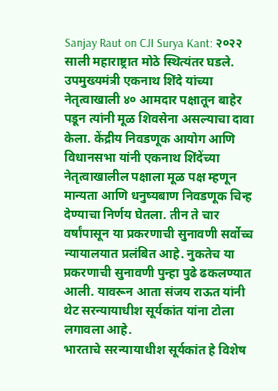Sanjay Raut on CJI Surya Kant: २०२२ साली महाराष्ट्रात मोठे स्थित्यंतर घडले. उपमुख्यमंत्री एकनाथ शिंदे यांच्या नेतृत्वाखाली ४० आमदार पक्षातून बाहेर पडून त्यांनी मूळ शिवसेना असल्याचा दावा केला. केंद्रीय निवडणूक आयोग आणि विधानसभा यांनी एकनाथ शिंदेंच्या नेतृत्वाखालील पक्षाला मूळ पक्ष म्हणून मान्यता आणि धनुष्यबाण निवडणूक चिन्ह देण्याचा निर्णय घेतला. तीन ते चार वर्षांपासून या प्रकरणाची सुनावणी सर्वोच्च न्यायालयात प्रलंबित आहे. नुकतेच या प्रकरणाची सुनावणी पुन्हा पुढे ढकलण्यात आली. यावरून आता संजय राऊत यांनी थेट सरन्यायाधीश सूर्यकांत यांना टोला लगावला आहे.
भारताचे सरन्यायाधीश सूर्यकांत हे विशेष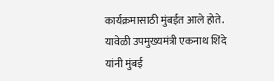कार्यक्रमासाठी मुंबईत आले होते. यावेळी उपमुख्यमंत्री एकनाथ शिंदे यांनी मुंबई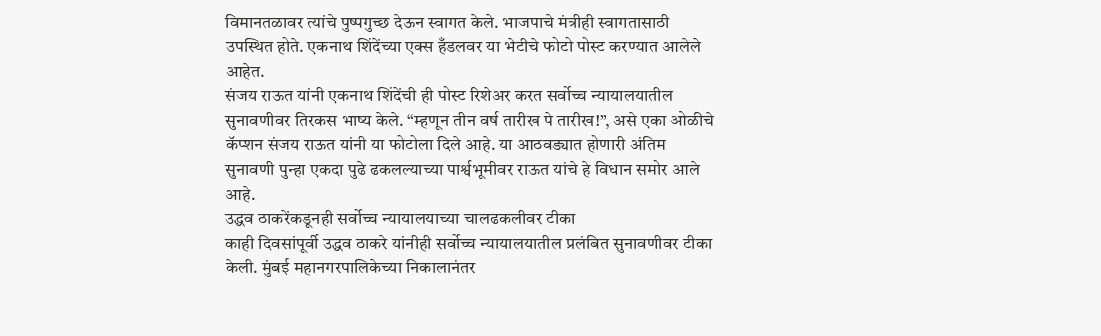विमानतळावर त्यांचे पुष्पगुच्छ देऊन स्वागत केले. भाजपाचे मंत्रीही स्वागतासाठी उपस्थित होते. एकनाथ शिंदेंच्या एक्स हँडलवर या भेटीचे फोटो पोस्ट करण्यात आलेले आहेत.
संजय राऊत यांनी एकनाथ शिंदेंची ही पोस्ट रिशेअर करत सर्वोच्च न्यायालयातील सुनावणीवर तिरकस भाष्य केले. “म्हणून तीन वर्ष तारीख पे तारीख!”, असे एका ओळीचे कॅप्शन संजय राऊत यांनी या फोटोला दिले आहे. या आठवड्यात होणारी अंतिम सुनावणी पुन्हा एकदा पुढे ढकलल्याच्या पार्श्वभूमीवर राऊत यांचे हे विधान समोर आले आहे.
उद्धव ठाकरेंकडूनही सर्वोच्च न्यायालयाच्या चालढकलीवर टीका
काही दिवसांपूर्वी उद्धव ठाकरे यांनीही सर्वोच्च न्यायालयातील प्रलंबित सुनावणीवर टीका केली. मुंबई महानगरपालिकेच्या निकालानंतर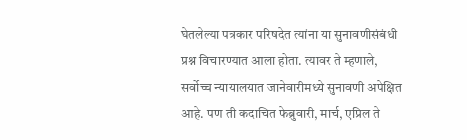घेतलेल्या पत्रकार परिषदेत त्यांना या सुनावणीसंबंधी प्रश्न विचारण्यात आला होता. त्यावर ते म्हणाले, सर्वोच्च न्यायालयात जानेवारीमध्ये सुनावणी अपेक्षित आहे. पण ती कदाचित फेब्रुवारी, मार्च, एप्रिल ते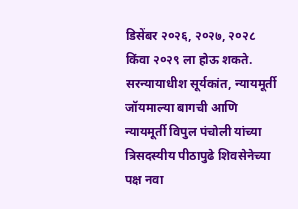डिसेंबर २०२६, २०२७, २०२८ किंवा २०२९ ला होऊ शकते.
सरन्यायाधीश सूर्यकांत, न्यायमूर्ती जॉयमाल्या बागची आणि न्यायमूर्ती विपुल पंचोली यांच्या त्रिसदस्यीय पीठापुढे शिवसेनेच्या पक्ष नवा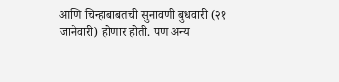आणि चिन्हाबाबतची सुनावणी बुधवारी (२१ जानेवारी) होणार होती. पण अन्य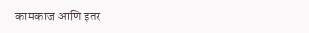कामकाज आणि इतर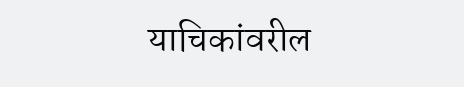याचिकांवरील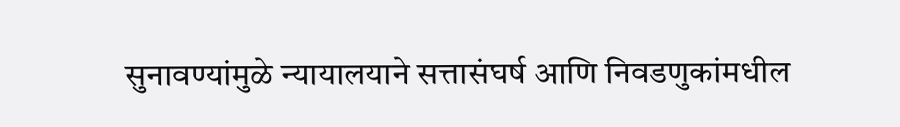सुनावण्यांमुळे न्यायालयाने सत्तासंघर्ष आणि निवडणुकांमधील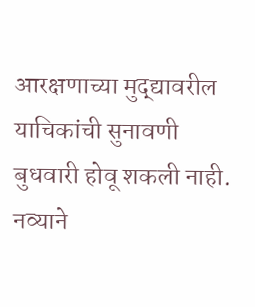आरक्षणाच्या मुद्द्यावरील याचिकांची सुनावणी बुधवारी होवू शकली नाही. नव्याने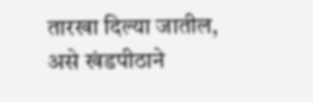तारखा दिल्या जातील, असे खंडपीठाने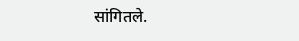सांगितले.